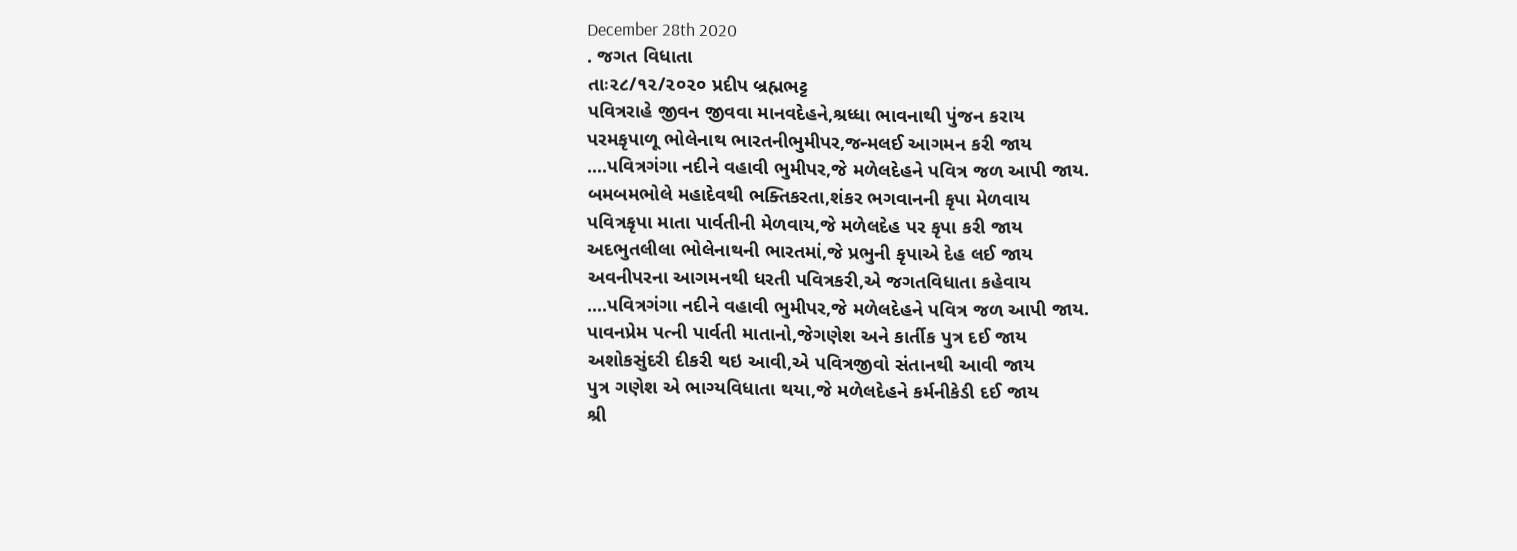December 28th 2020
. જગત વિધાતા
તાઃ૨૮/૧૨/૨૦૨૦ પ્રદીપ બ્રહ્મભટ્ટ
પવિત્રરાહે જીવન જીવવા માનવદેહને,શ્રધ્ધા ભાવનાથી પુંજન કરાય
પરમકૃપાળૂ ભોલેનાથ ભારતનીભુમીપર,જન્મલઈ આગમન કરી જાય
....પવિત્રગંગા નદીને વહાવી ભુમીપર,જે મળેલદેહને પવિત્ર જળ આપી જાય.
બમબમભોલે મહાદેવથી ભક્તિકરતા,શંકર ભગવાનની કૃપા મેળવાય
પવિત્રકૃપા માતા પાર્વતીની મેળવાય,જે મળેલદેહ પર કૃપા કરી જાય
અદભુતલીલા ભોલેનાથની ભારતમાં,જે પ્રભુની કૃપાએ દેહ લઈ જાય
અવનીપરના આગમનથી ધરતી પવિત્રકરી,એ જગતવિધાતા કહેવાય
....પવિત્રગંગા નદીને વહાવી ભુમીપર,જે મળેલદેહને પવિત્ર જળ આપી જાય.
પાવનપ્રેમ પત્ની પાર્વતી માતાનો,જેગણેશ અને કાર્તીક પુત્ર દઈ જાય
અશોકસુંદરી દીકરી થઇ આવી,એ પવિત્રજીવો સંતાનથી આવી જાય
પુત્ર ગણેશ એ ભાગ્યવિધાતા થયા,જે મળેલદેહને કર્મનીકેડી દઈ જાય
શ્રી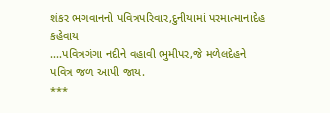શંકર ભગવાનનો પવિત્રપરિવાર,દુનીયામાં પરમાત્માનાદેહ કહેવાય
....પવિત્રગંગા નદીને વહાવી ભુમીપર,જે મળેલદેહને પવિત્ર જળ આપી જાય.
***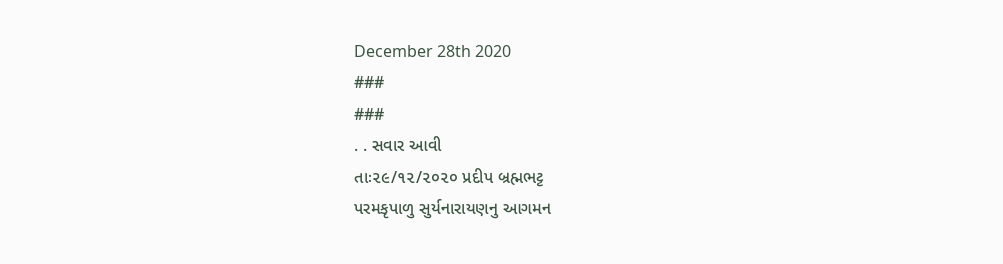December 28th 2020
###
###
. . સવાર આવી
તાઃ૨૯/૧૨/૨૦૨૦ પ્રદીપ બ્રહ્મભટ્ટ
પરમકૃપાળુ સુર્યનારાયણનુ આગમન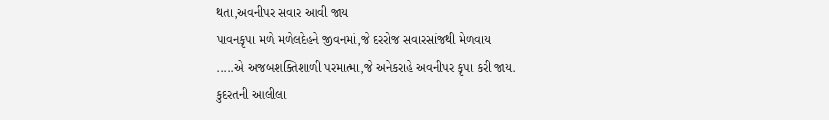થતા,અવનીપર સવાર આવી જાય
પાવનકૃપા મળે મળેલદેહને જીવનમાં,જે દરરોજ સવારસાંજથી મેળવાય
.....એ અજબશક્તિશાળી પરમાત્મા,જે અનેકરાહે અવનીપર કૃપા કરી જાય.
કુદરતની આલીલા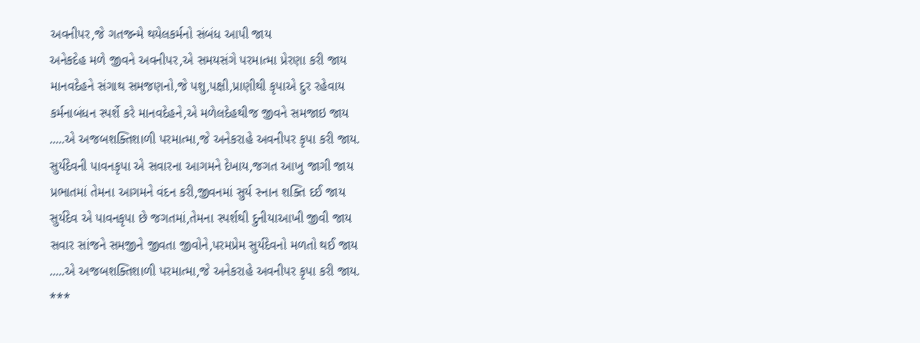અવનીપર,જે ગતજન્મે થયેલકર્મનો સંબંધ આપી જાય
અનેકદેહ મળે જીવને અવનીપર,એ સમયસંગે પરમાત્મા પ્રેરણા કરી જાય
માનવદેહને સંગાથ સમજણનો,જે પશુ,પક્ષી,પ્રાણીથી કૃપાએ દુર રહેવાય
કર્મનાબંધન સ્પર્શે કરે માનવદેહને,એ મળેલદેહથીજ જીવને સમજાઇ જાય
.....એ અજબશક્તિશાળી પરમાત્મા,જે અનેકરાહે અવનીપર કૃપા કરી જાય.
સુર્યદેવની પાવનકૃપા એ સવારના આગમને દેખાય,જગત આખુ જાગી જાય
પ્રભાતમાં તેમના આગમને વંદન કરી,જીવનમાં સુર્ય સ્નાન શક્તિ દઈ જાય
સુર્યદેવ એ પાવનકૃપા છે જગતમાં,તેમના સ્પર્શથી દુનીયાઆખી જીવી જાય
સવાર સાંજને સમજીને જીવતા જીવોને,પરમપ્રેમ સુર્યદેવનો મળતો થઈ જાય
.....એ અજબશક્તિશાળી પરમાત્મા,જે અનેકરાહે અવનીપર કૃપા કરી જાય.
***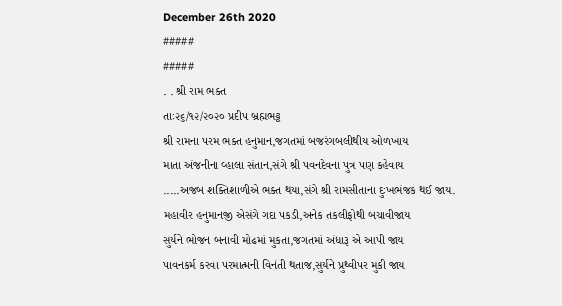December 26th 2020
#####
#####
. . શ્રી રામ ભક્ત
તાઃ૨૬/૧૨/૨૦૨૦ પ્રદીપ બ્રહ્મભટ્ટ
શ્રી રામના પરમ ભક્ત હનુમાન,જગતમાં બજરંગબલીથીય ઓળખાય
માતા અંજનીના વ્હાલા સંતાન,સંગે શ્રી પવનદેવના પુત્ર પણ કહેવાય
.....અજબ શક્તિશાળીએ ભક્ત થયા,સંગે શ્રી રામસીતાના દુઃખભંજક થઈ જાય.
મહાવીર હનુમાનજી એસંગે ગદા પકડી,અનેક તકલીફોથી બચાવીજાય
સુર્યને ભોજન બનાવી મોઢમાં મુકતા,જગતમાં અંધારૂ એ આપી જાય
પાવનકર્મ કરવા પરમાત્મની વિનંતી થતાજ,સુર્યને પ્રુથ્વીપર મુકી જાય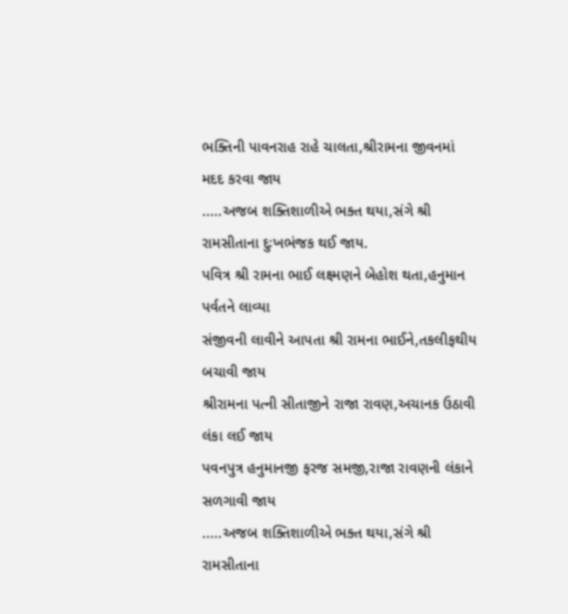ભક્તિની પાવનરાહ રાહે ચાલતા,શ્રીરામના જીવનમાં મદદ કરવા જાય
.....અજબ શક્તિશાળીએ ભક્ત થયા,સંગે શ્રી રામસીતાના દુઃખભંજક થઈ જાય.
પવિત્ર શ્રી રામના ભાઈ લક્ષ્મણને બેહોશ થતા,હનુમાન પર્વતને લાવ્યા
સંજીવની લાવીને આપતા શ્રી રામના ભાઈને,તકલીફથીય બચાવી જાય
શ્રીરામના પત્ની સીતાજીને રાજા રાવણ,અચાનક ઉઠાવી લંકા લઈ જાય
પવનપુત્ર હનુમાનજી ફરજ સમજી,રાજા રાવણની લંકાને સળગાવી જાય
.....અજબ શક્તિશાળીએ ભક્ત થયા,સંગે શ્રી રામસીતાના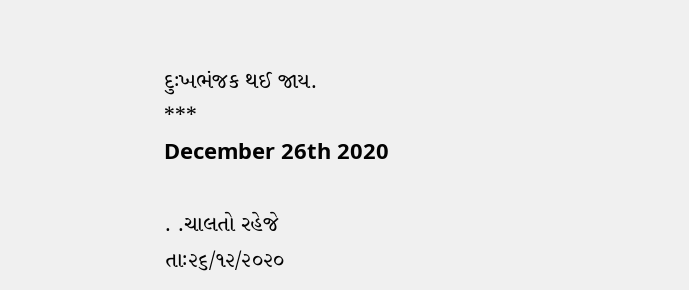દુઃખભંજક થઈ જાય.
***
December 26th 2020

. .ચાલતો રહેજે
તાઃ૨૬/૧૨/૨૦૨૦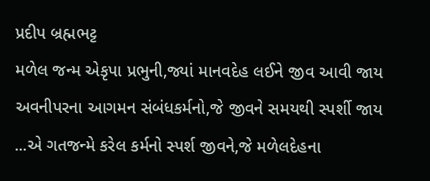પ્રદીપ બ્રહ્મભટ્ટ
મળેલ જન્મ એકૃપા પ્રભુની,જ્યાં માનવદેહ લઈને જીવ આવી જાય
અવનીપરના આગમન સંબંધકર્મનો,જે જીવને સમયથી સ્પર્શી જાય
...એ ગતજન્મે કરેલ કર્મનો સ્પર્શ જીવને,જે મળેલદેહના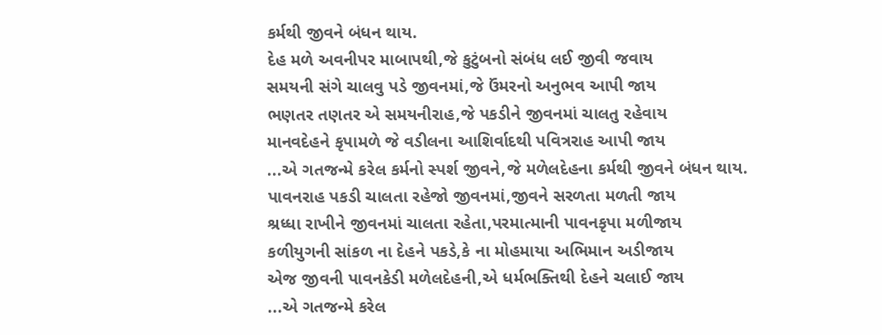કર્મથી જીવને બંધન થાય.
દેહ મળે અવનીપર માબાપથી,જે કુટુંબનો સંબંધ લઈ જીવી જવાય
સમયની સંગે ચાલવુ પડે જીવનમાં,જે ઉંમરનો અનુભવ આપી જાય
ભણતર તણતર એ સમયનીરાહ,જે પકડીને જીવનમાં ચાલતુ રહેવાય
માનવદેહને કૃપામળે જે વડીલના આશિર્વાદથી પવિત્રરાહ આપી જાય
...એ ગતજન્મે કરેલ કર્મનો સ્પર્શ જીવને,જે મળેલદેહના કર્મથી જીવને બંધન થાય.
પાવનરાહ પકડી ચાલતા રહેજો જીવનમાં,જીવને સરળતા મળતી જાય
શ્રધ્ધા રાખીને જીવનમાં ચાલતા રહેતા,પરમાત્માની પાવનકૃપા મળીજાય
કળીયુગની સાંકળ ના દેહને પકડે,કે ના મોહમાયા અભિમાન અડીજાય
એજ જીવની પાવનકેડી મળેલદેહની,એ ધર્મભક્તિથી દેહને ચલાઈ જાય
...એ ગતજન્મે કરેલ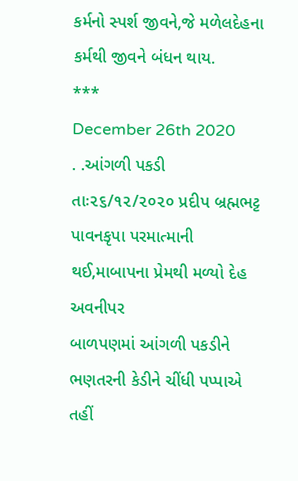કર્મનો સ્પર્શ જીવને,જે મળેલદેહના કર્મથી જીવને બંધન થાય.
***
December 26th 2020
. .આંગળી પકડી
તાઃ૨૬/૧૨/૨૦૨૦ પ્રદીપ બ્રહ્મભટ્ટ
પાવનકૃપા પરમાત્માની થઈ,માબાપના પ્રેમથી મળ્યો દેહ અવનીપર
બાળપણમાં આંગળી પકડીને ભણતરની કેડીને ચીંધી પપ્પાએ તહીં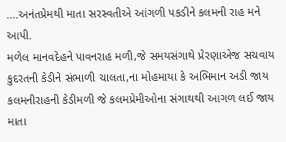....અનંતપ્રેમથી માતા સરસ્વતીએ આંગળી પકડીને કલમની રાહ મને આપી.
મળેલ માનવદેહને પાવનરાહ મળી,જે સમયસંગાથે પ્રેરણાએજ સચવાય
કુદરતની કેડીને સંભાળી ચાલતા,ના મોહમાયા કે અભિમાન અડી જાય
કલમનીરાહની કેડીમળી જે કલમપ્રેમીઓના સંગાથથી આગળ લઈ જાય
માતા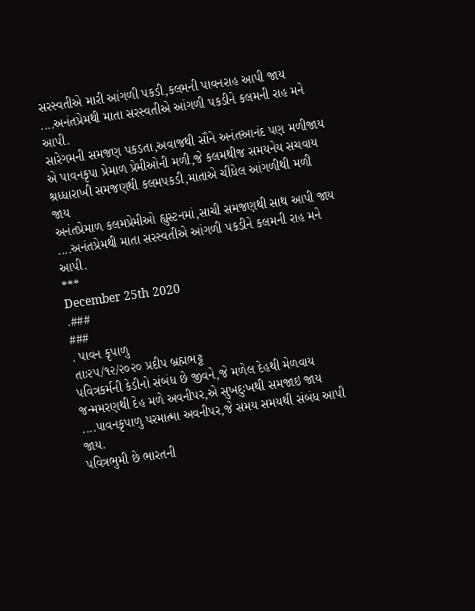સરસ્વતીએ મારી આંગળી પકડી,કલમની પાવનરાહ આપી જાય
....અનંતપ્રેમથી માતા સરસ્વતીએ આંગળી પકડીને કલમની રાહ મને આપી.
સારેગમની સમજણ પકડતા,અવાજથી સૌને અનંતઆનંદ પણ મળીજાય
એ પાવનકૃપા પ્રેમાળ પ્રેમીઓની મળી,જે કલમથીજ સમયનેય સચવાય
શ્રધ્ધારાખી સમજણથી કલમપકડી,માતાએ ચીંધેલ આંગળીથી મળી જાય
અનંતપ્રેમાળ કલમપ્રેમીઓ હ્યુસ્ટનમાં,સાચી સમજણથી સાથ આપી જાય
....અનંતપ્રેમથી માતા સરસ્વતીએ આંગળી પકડીને કલમની રાહ મને આપી.
***
December 25th 2020
.###
###
. પાવન કૃપાળુ
તાઃ૨૫/૧૨/૨૦૨૦ પ્રદીપ બ્રહ્મભટ્ટ
પવિત્રકર્મની કેડીનો સંબંધ છે જીવને,જે મળેલ દેહથી મેળવાય
જન્મમરણથી દેહ મળે અવનીપર,એ સુખદુઃખથી સમજાઇ જાય
....પાવનકૃપાળુ પરમાત્મા અવનીપર,જે સમય સમયથી સંબંધ આપી જાય.
પવિત્રભુમી છે ભારતની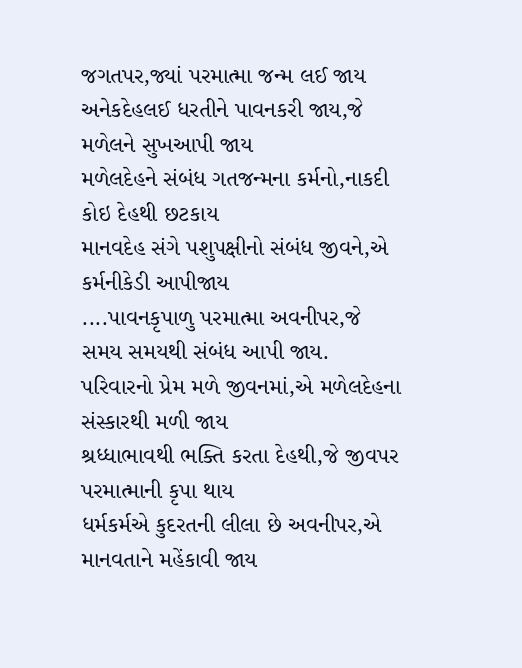જગતપર,જ્યાં પરમાત્મા જન્મ લઈ જાય
અનેકદેહલઈ ધરતીને પાવનકરી જાય,જે મળેલને સુખઆપી જાય
મળેલદેહને સંબંધ ગતજન્મના કર્મનો,નાકદી કોઇ દેહથી છટકાય
માનવદેહ સંગે પશુપક્ષીનો સંબંધ જીવને,એ કર્મનીકેડી આપીજાય
....પાવનકૃપાળુ પરમાત્મા અવનીપર,જે સમય સમયથી સંબંધ આપી જાય.
પરિવારનો પ્રેમ મળે જીવનમાં,એ મળેલદેહના સંસ્કારથી મળી જાય
શ્રધ્ધાભાવથી ભક્તિ કરતા દેહથી,જે જીવપર પરમાત્માની કૃપા થાય
ધર્મકર્મએ કુદરતની લીલા છે અવનીપર,એ માનવતાને મહેંકાવી જાય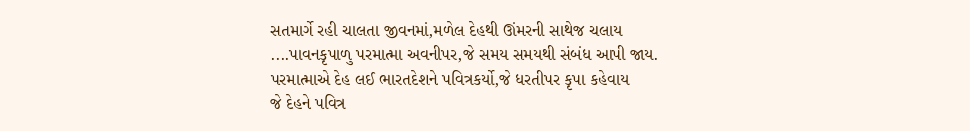સતમાર્ગે રહી ચાલતા જીવનમાં,મળેલ દેહથી ઊંમરની સાથેજ ચલાય
....પાવનકૃપાળુ પરમાત્મા અવનીપર,જે સમય સમયથી સંબંધ આપી જાય.
પરમાત્માએ દેહ લઈ ભારતદેશને પવિત્રકર્યો,જે ધરતીપર કૃપા કહેવાય
જે દેહને પવિત્ર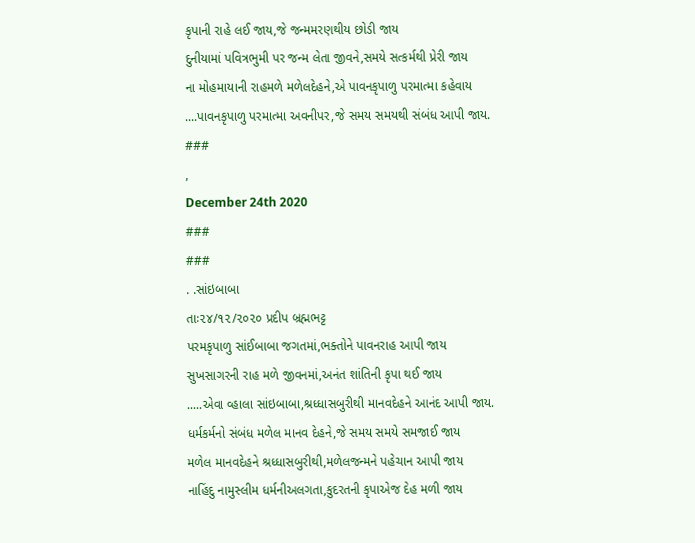કૃપાની રાહે લઈ જાય,જે જન્મમરણથીય છોડી જાય
દુનીયામાં પવિત્રભુમી પર જન્મ લેતા જીવને,સમયે સત્કર્મથી પ્રેરી જાય
ના મોહમાયાની રાહમળે મળેલદેહને,એ પાવનકૃપાળુ પરમાત્મા કહેવાય
....પાવનકૃપાળુ પરમાત્મા અવનીપર,જે સમય સમયથી સંબંધ આપી જાય.
###
,
December 24th 2020
###
###
. .સાંઇબાબા
તાઃ૨૪/૧૨/૨૦૨૦ પ્રદીપ બ્રહ્મભટ્ટ
પરમકૃપાળુ સાંઈબાબા જગતમાં,ભક્તોને પાવનરાહ આપી જાય
સુખસાગરની રાહ મળે જીવનમાં,અનંત શાંતિની કૃપા થઈ જાય
.....એવા વ્હાલા સાંઇબાબા,શ્રધ્ધાસબુરીથી માનવદેહને આનંદ આપી જાય.
ધર્મકર્મનો સંબંધ મળેલ માનવ દેહને,જે સમય સમયે સમજાઈ જાય
મળેલ માનવદેહને શ્રધ્ધાસબુરીથી,મળેલજન્મને પહેચાન આપી જાય
નાહિંદુ નામુસ્લીમ ધર્મનીઅલગતા,કુદરતની કૃપાએજ દેહ મળી જાય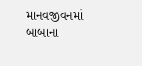માનવજીવનમાં બાબાના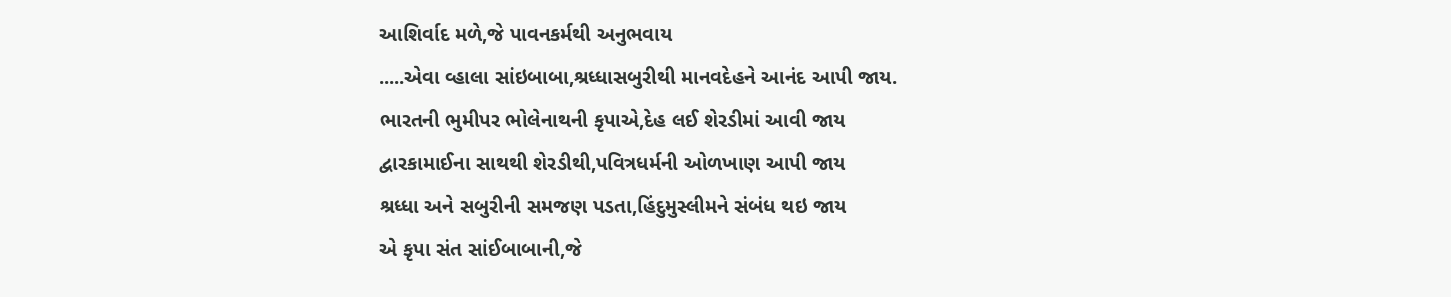આશિર્વાદ મળે,જે પાવનકર્મથી અનુભવાય
.....એવા વ્હાલા સાંઇબાબા,શ્રધ્ધાસબુરીથી માનવદેહને આનંદ આપી જાય.
ભારતની ભુમીપર ભોલેનાથની કૃપાએ,દેહ લઈ શેરડીમાં આવી જાય
દ્વારકામાઈના સાથથી શેરડીથી,પવિત્રધર્મની ઓળખાણ આપી જાય
શ્રધ્ધા અને સબુરીની સમજણ પડતા,હિંદુમુસ્લીમને સંબંધ થઇ જાય
એ કૃપા સંત સાંઈબાબાની,જે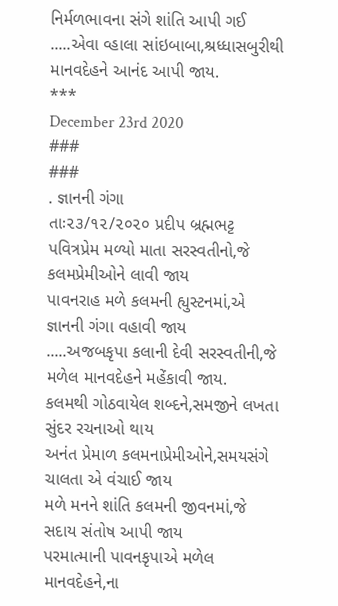નિર્મળભાવના સંગે શાંતિ આપી ગઈ
.....એવા વ્હાલા સાંઇબાબા,શ્રધ્ધાસબુરીથી માનવદેહને આનંદ આપી જાય.
***
December 23rd 2020
###
###
. જ્ઞાનની ગંગા
તાઃ૨૩/૧૨/૨૦૨૦ પ્રદીપ બ્રહ્મભટ્ટ
પવિત્રપ્રેમ મળ્યો માતા સરસ્વતીનો,જે કલમપ્રેમીઓને લાવી જાય
પાવનરાહ મળે કલમની હ્યુસ્ટનમાં,એ જ્ઞાનની ગંગા વહાવી જાય
.....અજબકૃપા કલાની દેવી સરસ્વતીની,જે મળેલ માનવદેહને મહેંકાવી જાય.
કલમથી ગોઠવાયેલ શબ્દને,સમજીને લખતા સુંદર રચનાઓ થાય
અનંત પ્રેમાળ કલમનાપ્રેમીઓને,સમયસંગે ચાલતા એ વંચાઈ જાય
મળે મનને શાંતિ કલમની જીવનમાં,જે સદાય સંતોષ આપી જાય
પરમાત્માની પાવનકૃપાએ મળેલ માનવદેહને,ના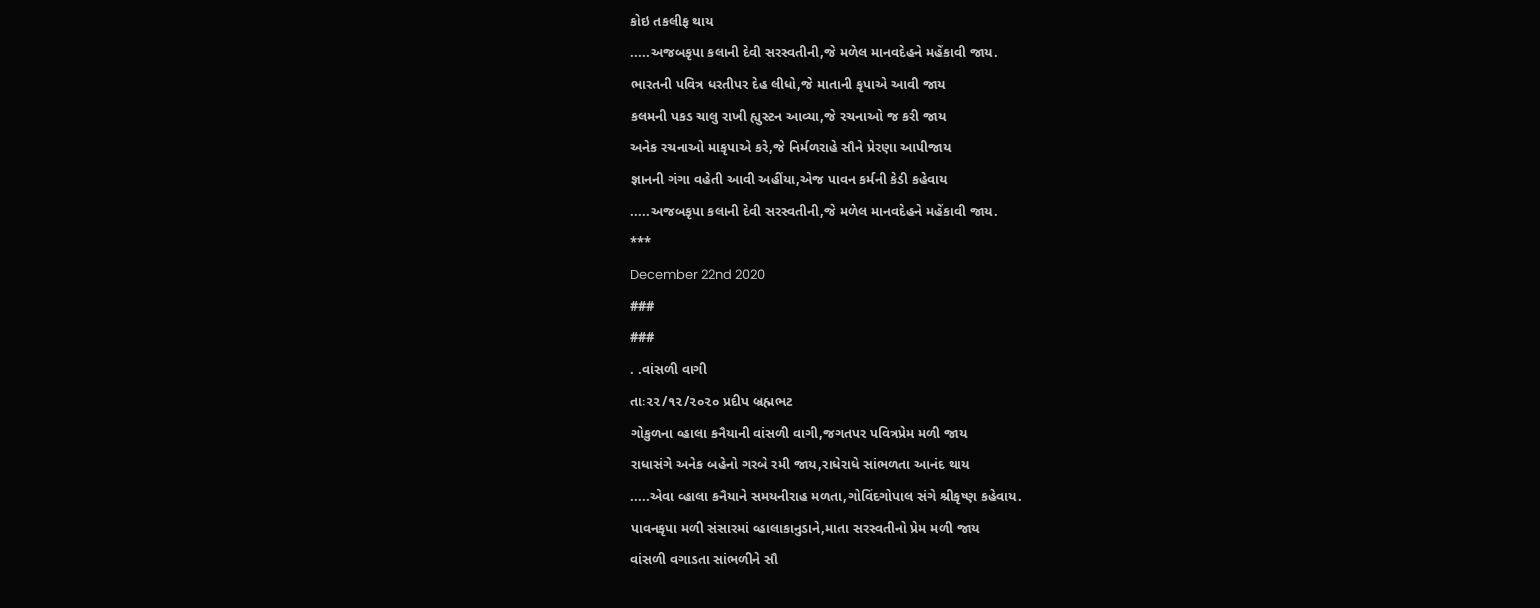કોઇ તકલીફ થાય
.....અજબકૃપા કલાની દેવી સરસ્વતીની,જે મળેલ માનવદેહને મહેંકાવી જાય.
ભારતની પવિત્ર ધરતીપર દેહ લીધો,જે માતાની કૃપાએ આવી જાય
કલમની પકડ ચાલુ રાખી હ્યુસ્ટન આવ્યા,જે રચનાઓ જ કરી જાય
અનેક રચનાઓ માકૃપાએ કરે,જે નિર્મળરાહે સૌને પ્રેરણા આપીજાય
જ્ઞાનની ગંગા વહેતી આવી અહીંયા,એજ પાવન કર્મની કેડી કહેવાય
.....અજબકૃપા કલાની દેવી સરસ્વતીની,જે મળેલ માનવદેહને મહેંકાવી જાય.
***
December 22nd 2020
###
###
. .વાંસળી વાગી
તાઃ૨૨/૧૨/૨૦૨૦ પ્રદીપ બ્રહ્મભટ
ગોકુળના વ્હાલા કનૈયાની વાંસળી વાગી,જગતપર પવિત્રપ્રેમ મળી જાય
રાધાસંગે અનેક બહેનો ગરબે રમી જાય,રાધેરાધે સાંભળતા આનંદ થાય
.....એવા વ્હાલા કનૈયાને સમયનીરાહ મળતા,ગોવિંદગોપાલ સંગે શ્રીકૃષ્ણ કહેવાય.
પાવનકૃપા મળી સંસારમાં વ્હાલાકાનુડાને,માતા સરસ્વતીનો પ્રેમ મળી જાય
વાંસળી વગાડતા સાંભળીને સૌ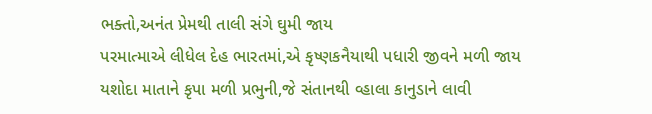ભક્તો,અનંત પ્રેમથી તાલી સંગે ઘુમી જાય
પરમાત્માએ લીધેલ દેહ ભારતમાં,એ કૃષ્ણકનૈયાથી પધારી જીવને મળી જાય
યશોદા માતાને કૃપા મળી પ્રભુની,જે સંતાનથી વ્હાલા કાનુડાને લાવી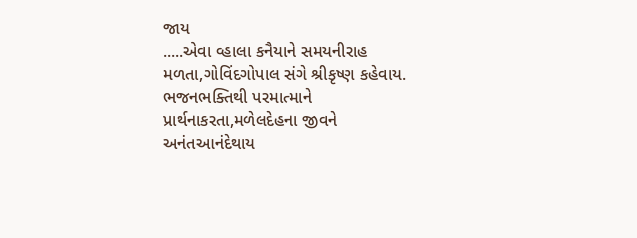જાય
.....એવા વ્હાલા કનૈયાને સમયનીરાહ મળતા,ગોવિંદગોપાલ સંગે શ્રીકૃષ્ણ કહેવાય.
ભજનભક્તિથી પરમાત્માને પ્રાર્થનાકરતા,મળેલદેહના જીવને અનંતઆનંદેથાય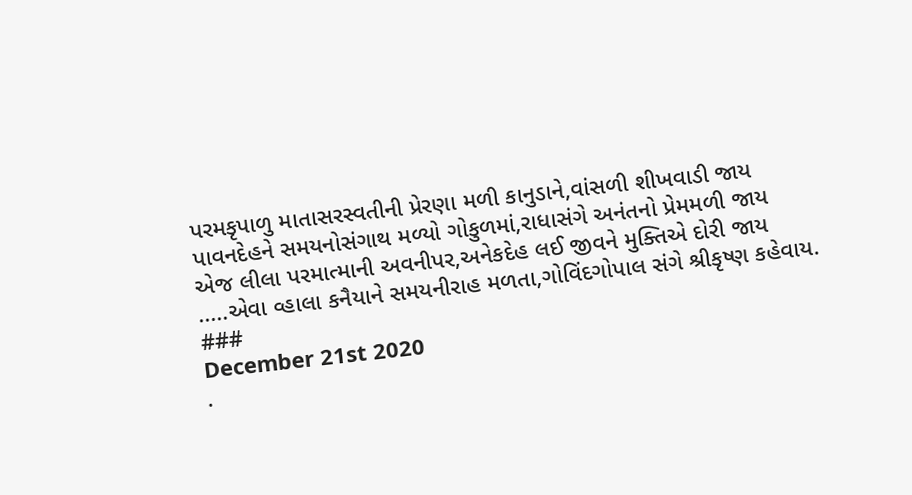પરમકૃપાળુ માતાસરસ્વતીની પ્રેરણા મળી કાનુડાને,વાંસળી શીખવાડી જાય
પાવનદેહને સમયનોસંગાથ મળ્યો ગોકુળમાં,રાધાસંગે અનંતનો પ્રેમમળી જાય
એજ લીલા પરમાત્માની અવનીપર,અનેકદેહ લઈ જીવને મુક્તિએ દોરી જાય
.....એવા વ્હાલા કનૈયાને સમયનીરાહ મળતા,ગોવિંદગોપાલ સંગે શ્રીકૃષ્ણ કહેવાય.
###
December 21st 2020
.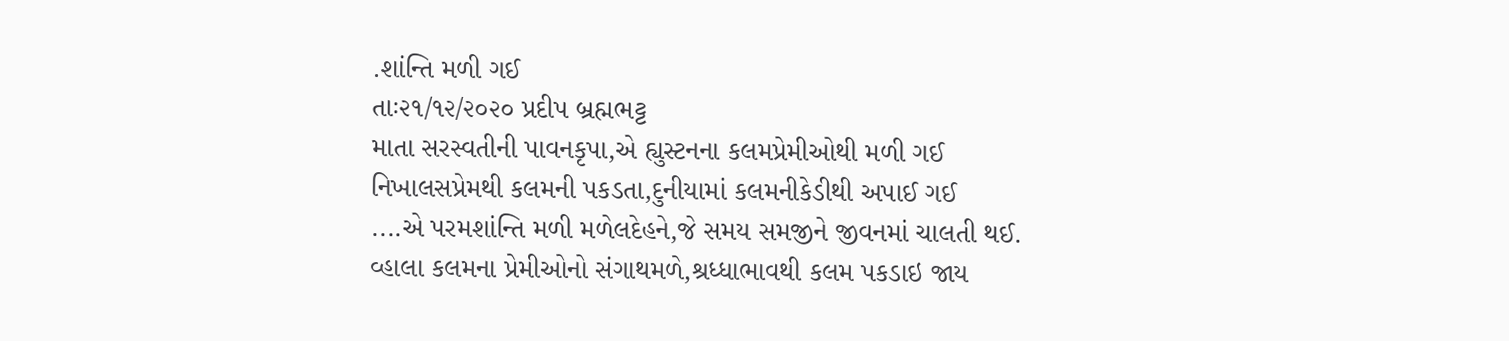.શાંન્તિ મળી ગઈ
તાઃ૨૧/૧૨/૨૦૨૦ પ્રદીપ બ્રહ્મભટ્ટ
માતા સરસ્વતીની પાવનકૃપા,એ હ્યુસ્ટનના કલમપ્રેમીઓથી મળી ગઈ
નિખાલસપ્રેમથી કલમની પકડતા,દુનીયામાં કલમનીકેડીથી અપાઈ ગઈ
....એ પરમશાંન્તિ મળી મળેલદેહને,જે સમય સમજીને જીવનમાં ચાલતી થઈ.
વ્હાલા કલમના પ્રેમીઓનો સંગાથમળે,શ્રધ્ધાભાવથી કલમ પકડાઇ જાય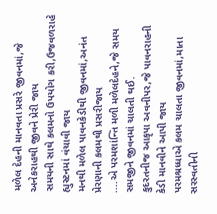મળેલ દેહની માનવતા પ્રસરે જીવનમાં,જે અનેકરાહથી જીવને પ્રેરી જાય
સમયની સાથે કલમનો ઉપયોગ કરી,ઉજવળરાહે હ્યુસ્ટનમાં વંચાવી જાય
મનથી મળેલ પાવનકેડીથી જીવનમાં,અનંત પ્રેરણાની કલમથી પ્રસરીજાય
....એ પરમશાંન્તિ મળી મળેલદેહને,જે સમય સમજીને જીવનમાં ચાલતી થઈ.
કુદરતનીજ આકૃપા અવનીપર,જે પાવનરાહની કેડી માનવીને આપી જાય
પરમશ્રધ્ધાએ કલમ ચાલતા જીવનમાં,માતા સરસ્વતીની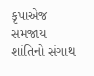કૃપાએજ સમજાય
શાંતિનો સંગાથ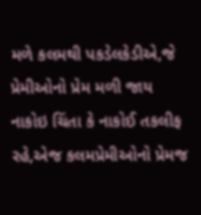મળે કલમથી પકડેલકેડીએ,જે પ્રેમીઓનો પ્રેમ મળી જાય
નાકોઇ ચિંતા કે નાકોઈ તકલીફ રહે,એજ કલમપ્રેમીઓનો પ્રેમજ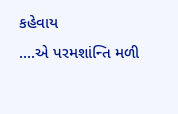કહેવાય
....એ પરમશાંન્તિ મળી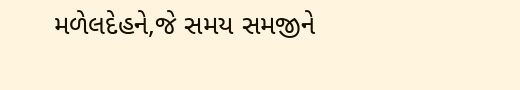મળેલદેહને,જે સમય સમજીને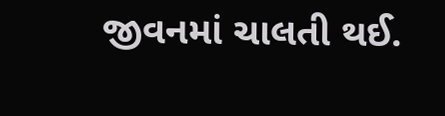જીવનમાં ચાલતી થઈ.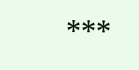***